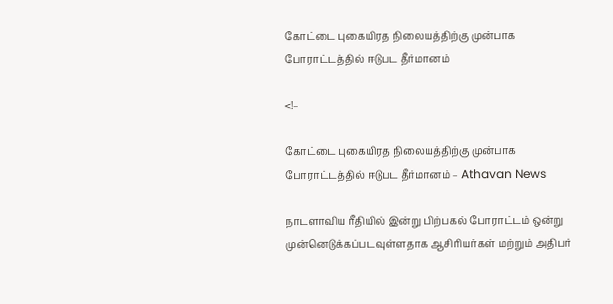கோட்டை புகையிரத நிலையத்திற்கு முன்பாக போராட்டத்தில் ஈடுபட தீர்மானம்

<!–

கோட்டை புகையிரத நிலையத்திற்கு முன்பாக போராட்டத்தில் ஈடுபட தீர்மானம் – Athavan News

நாடளாவிய ரீதியில் இன்று பிற்பகல் போராட்டம் ஒன்று முன்னெடுக்கப்படவுள்ளதாக ஆசிரியர்கள் மற்றும் அதிபர்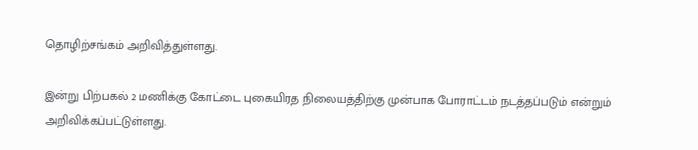தொழிற்சங்கம் அறிவித்துள்ளது.

இன்று பிற்பகல் 2 மணிக்கு கோட்டை புகையிரத நிலையத்திற்கு முன்பாக போராட்டம் நடத்தப்படும் என்றும் அறிவிக்கப்பட்டுள்ளது.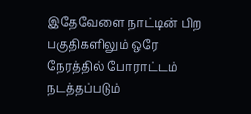இதேவேளை நாட்டின் பிற பகுதிகளிலும் ஒரே நேரத்தில் போராட்டம் நடத்தப்படும்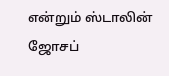என்றும் ஸ்டாலின் ஜோசப்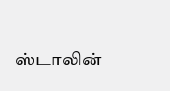ஸ்டாலின்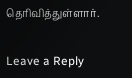தெரிவித்துள்ளார்.


Leave a Reply